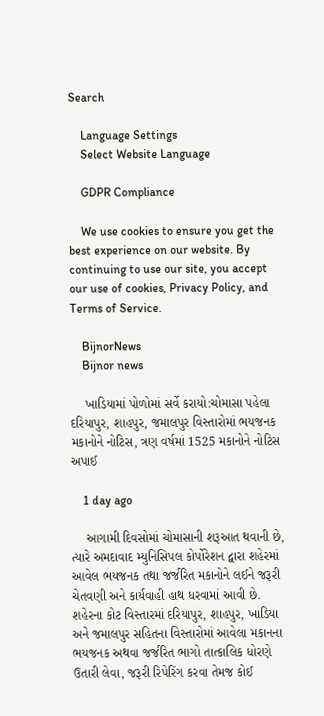Search

    Language Settings
    Select Website Language

    GDPR Compliance

    We use cookies to ensure you get the best experience on our website. By continuing to use our site, you accept our use of cookies, Privacy Policy, and Terms of Service.

    BijnorNews
    Bijnor news

    ખાડિયામાં પોળોમાં સર્વે કરાયો:ચોમાસા પહેલા દરિયાપુર, શાહપુર, જમાલપુર વિસ્તારોમાં ભયજનક મકાનોને નોટિસ, ત્રણ વર્ષમાં 1525 મકાનોને નોટિસ અપાઈ

    1 day ago

    આગામી દિવસોમાં ચોમાસાની શરૂઆત થવાની છે, ત્યારે અમદાવાદ મ્યુનિસિપલ કોર્પોરેશન દ્વારા શહેરમાં આવેલ ભયજનક તથા જર્જરિત મકાનોને લઈને જરૂરી ચેતવણી અને કાર્યવાહી હાથ ધરવામાં આવી છે. શહેરના કોટ વિસ્તારમાં દરિયાપુર, શાહપુર, ખાડિયા અને જમાલપુર સહિતના વિસ્તારોમાં આવેલા મકાનના ભયજનક અથવા જર્જરિત ભાગો તાત્કાલિક ધોરણે ઉતારી લેવા, જરૂરી રિપેરિંગ કરવા તેમજ કોઈ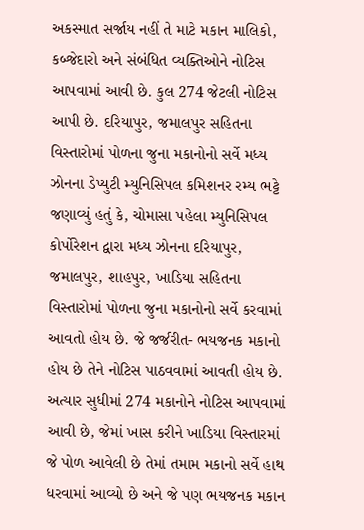અકસ્માત સર્જાય નહીં તે માટે મકાન માલિકો, કબ્જેદારો અને સંબંધિત વ્યક્તિઓને નોટિસ આપવામાં આવી છે. કુલ 274 જેટલી નોટિસ આપી છે. દરિયાપુર, જમાલપુર સહિતના વિસ્તારોમાં પોળના જુના મકાનોનો સર્વે મધ્ય ઝોનના ડેપ્યુટી મ્યુનિસિપલ કમિશનર રમ્ય ભટ્ટે જણાવ્યું હતું કે, ચોમાસા પહેલા મ્યુનિસિપલ કોર્પોરેશન દ્વારા મધ્ય ઝોનના દરિયાપુર, જમાલપુર, શાહપુર, ખાડિયા સહિતના વિસ્તારોમાં પોળના જુના મકાનોનો સર્વે કરવામાં આવતો હોય છે. જે જર્જરીત- ભયજનક મકાનો હોય છે તેને નોટિસ પાઠવવામાં આવતી હોય છે. અત્યાર સુધીમાં 274 મકાનોને નોટિસ આપવામાં આવી છે, જેમાં ખાસ કરીને ખાડિયા વિસ્તારમાં જે પોળ આવેલી છે તેમાં તમામ મકાનો સર્વે હાથ ધરવામાં આવ્યો છે અને જે પણ ભયજનક મકાન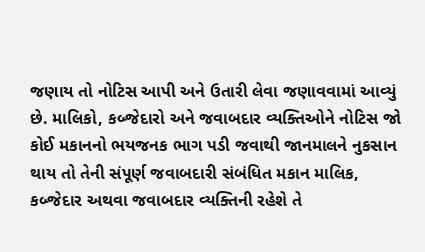જણાય તો નોટિસ આપી અને ઉતારી લેવા જણાવવામાં આવ્યું છે. માલિકો, કબ્જેદારો અને જવાબદાર વ્યક્તિઓને નોટિસ જો કોઈ મકાનનો ભયજનક ભાગ પડી જવાથી જાનમાલને નુકસાન થાય તો તેની સંપૂર્ણ જવાબદારી સંબંધિત મકાન માલિક, કબ્જેદાર અથવા જવાબદાર વ્યક્તિની રહેશે તે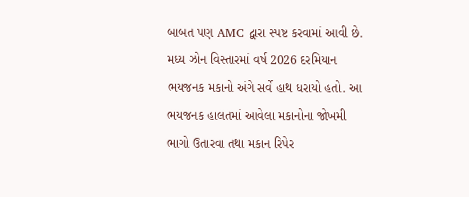બાબત પણ AMC દ્વારા સ્પષ્ટ કરવામાં આવી છે. મધ્ય ઝોન વિસ્તારમાં વર્ષ 2026 દરમિયાન ભયજનક મકાનો અંગે સર્વે હાથ ધરાયો હતો. આ ભયજનક હાલતમાં આવેલા મકાનોના જોખમી ભાગો ઉતારવા તથા મકાન રિપેર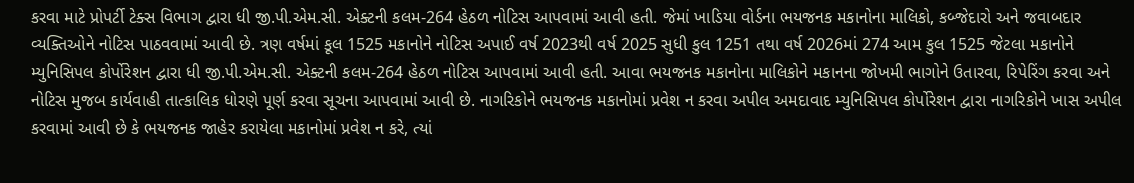કરવા માટે પ્રોપર્ટી ટેક્સ વિભાગ દ્વારા ધી જી.પી.એમ.સી. એક્ટની કલમ-264 હેઠળ નોટિસ આપવામાં આવી હતી. જેમાં ખાડિયા વોર્ડના ભયજનક મકાનોના માલિકો, કબ્જેદારો અને જવાબદાર વ્યક્તિઓને નોટિસ પાઠવવામાં આવી છે. ત્રણ વર્ષમાં કૂલ 1525 મકાનોને નોટિસ અપાઈ વર્ષ 2023થી વર્ષ 2025 સુધી કુલ 1251 તથા વર્ષ 2026માં 274 આમ કુલ 1525 જેટલા મકાનોને મ્યુનિસિપલ કોર્પોરેશન દ્વારા ધી જી.પી.એમ.સી. એક્ટની કલમ-264 હેઠળ નોટિસ આપવામાં આવી હતી. આવા ભયજનક મકાનોના માલિકોને મકાનના જોખમી ભાગોને ઉતારવા, રિપેરિંગ કરવા અને નોટિસ મુજબ કાર્યવાહી તાત્કાલિક ધોરણે પૂર્ણ કરવા સૂચના આપવામાં આવી છે. નાગરિકોને ભયજનક મકાનોમાં પ્રવેશ ન કરવા અપીલ અમદાવાદ મ્યુનિસિપલ કોર્પોરેશન દ્વારા નાગરિકોને ખાસ અપીલ કરવામાં આવી છે કે ભયજનક જાહેર કરાયેલા મકાનોમાં પ્રવેશ ન કરે, ત્યાં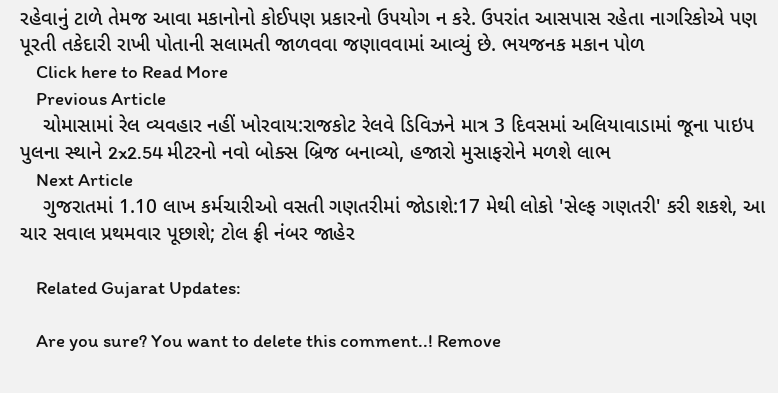રહેવાનું ટાળે તેમજ આવા મકાનોનો કોઈપણ પ્રકારનો ઉપયોગ ન કરે. ઉપરાંત આસપાસ રહેતા નાગરિકોએ પણ પૂરતી તકેદારી રાખી પોતાની સલામતી જાળવવા જણાવવામાં આવ્યું છે. ભયજનક મકાન પોળ
    Click here to Read More
    Previous Article
    ચોમાસામાં રેલ વ્યવહાર નહીં ખોરવાય:રાજકોટ રેલવે ડિવિઝને માત્ર 3 દિવસમાં અલિયાવાડામાં જૂના પાઇપ પુલના સ્થાને 2x2.54 મીટરનો નવો બોક્સ બ્રિજ બનાવ્યો, હજારો મુસાફરોને મળશે લાભ
    Next Article
    ગુજરાતમાં 1.10 લાખ કર્મચારીઓ વસતી ગણતરીમાં જોડાશે:17 મેથી લોકો 'સેલ્ફ ગણતરી' કરી શકશે, આ ચાર સવાલ પ્રથમવાર પૂછાશે; ટોલ ફ્રી નંબર જાહેર

    Related Gujarat Updates:

    Are you sure? You want to delete this comment..! Remove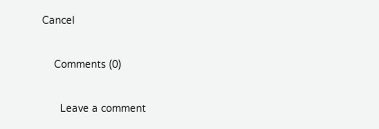Cancel

    Comments (0)

      Leave a comment